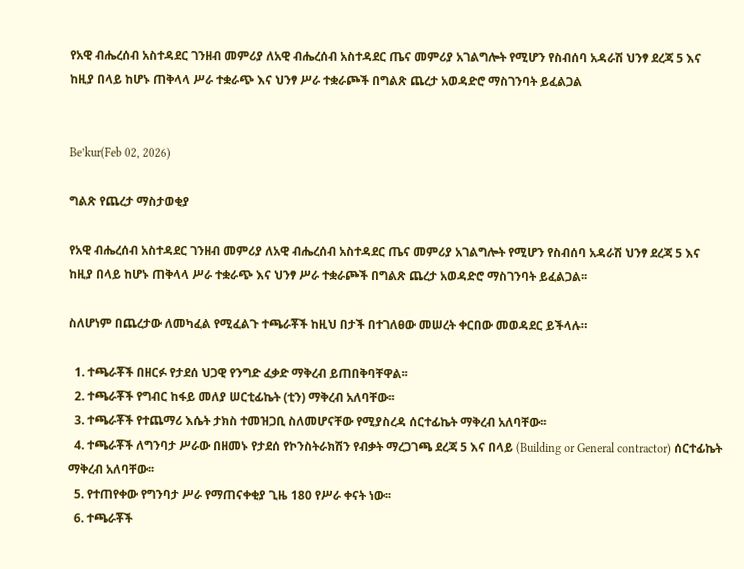የአዊ ብሔረሰብ አስተዳደር ገንዘብ መምሪያ ለአዊ ብሔረሰብ አስተዳደር ጤና መምሪያ አገልግሎት የሚሆን የስብሰባ አዳራሽ ህንፃ ደረጃ 5 እና ከዚያ በላይ ከሆኑ ጠቅላላ ሥራ ተቋራጭ እና ህንፃ ሥራ ተቋራጮች በግልጽ ጨረታ አወዳድሮ ማስገንባት ይፈልጋል


Be’kur(Feb 02, 2026)

ግልጽ የጨረታ ማስታወቂያ

የአዊ ብሔረሰብ አስተዳደር ገንዘብ መምሪያ ለአዊ ብሔረሰብ አስተዳደር ጤና መምሪያ አገልግሎት የሚሆን የስብሰባ አዳራሽ ህንፃ ደረጃ 5 እና ከዚያ በላይ ከሆኑ ጠቅላላ ሥራ ተቋራጭ እና ህንፃ ሥራ ተቋራጮች በግልጽ ጨረታ አወዳድሮ ማስገንባት ይፈልጋል፡፡

ስለሆነም በጨረታው ለመካፈል የሚፈልጉ ተጫራቾች ከዚህ በታች በተገለፀው መሠረት ቀርበው መወዳደር ይችላሉ።

  1. ተጫራቾች በዘርፉ የታደሰ ህጋዊ የንግድ ፈቃድ ማቅረብ ይጠበቅባቸዋል፡፡
  2. ተጫራቾች የግብር ከፋይ መለያ ሠርቲፊኬት (ቲን) ማቅረብ አለባቸው፡፡
  3. ተጫራቾች የተጨማሪ እሴት ታክስ ተመዝጋቢ ስለመሆናቸው የሚያስረዳ ሰርተፊኬት ማቅረብ አለባቸው፡፡
  4. ተጫራቾች ለግንባታ ሥራው በዘመኑ የታደሰ የኮንስትራክሽን የብቃት ማረጋገጫ ደረጃ 5 እና በላይ (Building or General contractor) ሰርተፊኬት ማቅረብ አለባቸው፡፡
  5. የተጠየቀው የግንባታ ሥራ የማጠናቀቂያ ጊዜ 180 የሥራ ቀናት ነው፡፡
  6. ተጫራቾች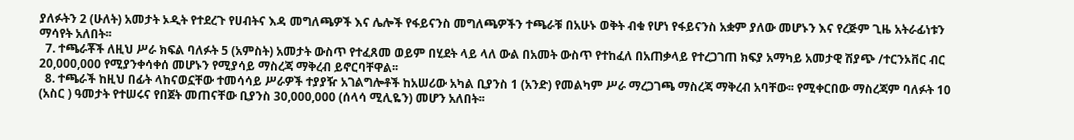ያለፉትን 2 (ሁለት) አመታት ኦዲት የተደረጉ የሀብትና እዳ መግለጫዎች እና ሌሎች የፋይናንስ መግለጫዎችን ተጫራቹ በአሁኑ ወቅት ብቁ የሆነ የፋይናንስ አቋም ያለው መሆኑን እና የረጅም ጊዜ አትራፊነቱን ማሳየት አለበት፡፡
  7. ተጫራቾች ለዚህ ሥራ ክፍል ባለፉት 5 (አምስት) አመታት ውስጥ የተፈጸመ ወይም በሂደት ላይ ላለ ውል በአመት ውስጥ የተከፈለ በአጠቃላይ የተረጋገጠ ክፍያ አማካይ አመታዊ ሽያጭ /ተርንኦቨር ብር 20,000,000 የሚያንቀሳቀሰ መሆኑን የሚያሳይ ማስረጃ ማቅረብ ይኖርባቸዋል፡፡
  8. ተጫራች ከዚህ በፊት ላከናወኗቸው ተመሳሳይ ሥራዎች ተያያዥ አገልግሎቶች ከአሠሪው አካል ቢያንስ 1 (አንድ) የመልካም ሥራ ማረጋገጫ ማስረጃ ማቅረብ አባቸው፡፡ የሚቀርበው ማስረጃም ባለፉት 10 (አስር ) ዓመታት የተሠሩና የበጀት መጠናቸው ቢያንስ 30,000,000 (ሰላሳ ሚሊዬን) መሆን አለበት፡፡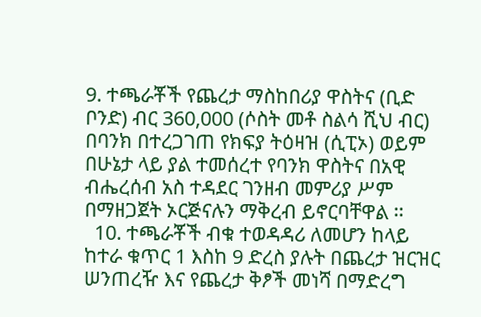9. ተጫራቾች የጨረታ ማስከበሪያ ዋስትና (ቢድ ቦንድ) ብር 360,000 (ሶስት መቶ ስልሳ ሺህ ብር) በባንክ በተረጋገጠ የክፍያ ትዕዛዝ (ሲፒኦ) ወይም በሁኔታ ላይ ያል ተመሰረተ የባንክ ዋስትና በአዊ ብሔረሰብ አስ ተዳደር ገንዘብ መምሪያ ሥም በማዘጋጀት ኦርጅናሉን ማቅረብ ይኖርባቸዋል ፡፡
  10. ተጫራቾች ብቁ ተወዳዳሪ ለመሆን ከላይ ከተራ ቁጥር 1 እስከ 9 ድረስ ያሉት በጨረታ ዝርዝር ሠንጠረዥ እና የጨረታ ቅፆች መነሻ በማድረግ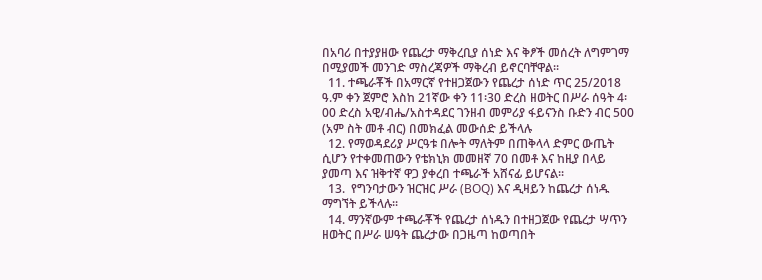በአባሪ በተያያዘው የጨረታ ማቅረቢያ ሰነድ እና ቅፆች መሰረት ለግምገማ በሚያመች መንገድ ማስረጃዎች ማቅረብ ይኖርባቸዋል፡፡
  11. ተጫራቾች በአማርኛ የተዘጋጀውን የጨረታ ሰነድ ጥር 25/2018 ዓ.ም ቀን ጀምሮ እስከ 21ኛው ቀን 11፡30 ድረስ ዘወትር በሥራ ሰዓት 4፡00 ድረስ አዊ/ብሔ/አስተዳደር ገንዘብ መምሪያ ፋይናንስ ቡድን ብር 500 (አም ስት መቶ ብር) በመክፈል መውሰድ ይችላሉ
  12. የማወዳደሪያ ሥርዓቱ በሎት ማለትም በጠቅላላ ድምር ውጤት ሲሆን የተቀመጠውን የቴክኒክ መመዘኛ 70 በመቶ እና ከዚያ በላይ ያመጣ እና ዝቅተኛ ዋጋ ያቀረበ ተጫራች አሸናፊ ይሆናል፡፡
  13.  የግንባታውን ዝርዝር ሥራ (BOQ) እና ዲዛይን ከጨረታ ሰነዱ ማግኘት ይችላሉ፡፡
  14. ማንኛውም ተጫራቾች የጨረታ ሰነዱን በተዘጋጀው የጨረታ ሣጥን ዘወትር በሥራ ሠዓት ጨረታው በጋዜጣ ከወጣበት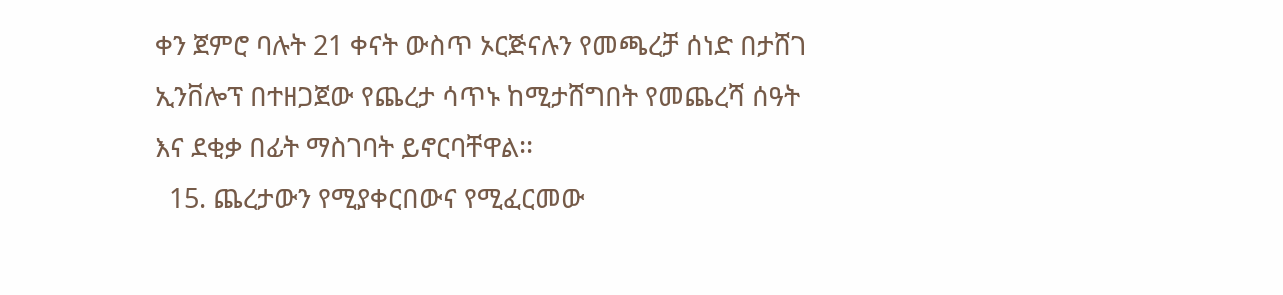ቀን ጀምሮ ባሉት 21 ቀናት ውስጥ ኦርጅናሉን የመጫረቻ ሰነድ በታሸገ ኢንቨሎፕ በተዘጋጀው የጨረታ ሳጥኑ ከሚታሸግበት የመጨረሻ ሰዓት እና ደቂቃ በፊት ማስገባት ይኖርባቸዋል፡፡
  15. ጨረታውን የሚያቀርበውና የሚፈርመው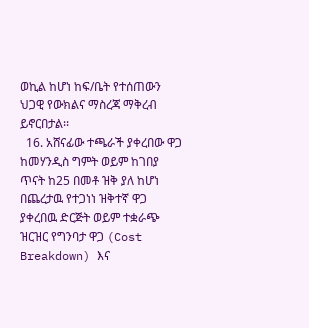ወኪል ከሆነ ከፍ/ቤት የተሰጠውን ህጋዊ የውክልና ማስረጃ ማቅረብ ይኖርበታል፡፡
  16. አሸናፊው ተጫራች ያቀረበው ዋጋ ከመሃንዲስ ግምት ወይም ከገበያ ጥናት ከ25 በመቶ ዝቅ ያለ ከሆነ በጨረታዉ የተጋነነ ዝቅተኛ ዋጋ ያቀረበዉ ድርጅት ወይም ተቋራጭ ዝርዝር የግንባታ ዋጋ (Cost Breakdown) እና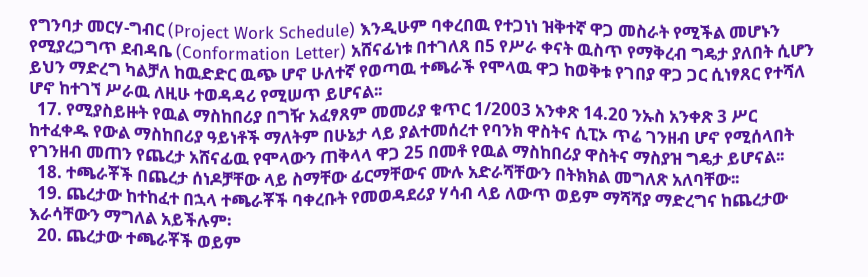የግንባታ መርሃ-ግብር (Project Work Schedule) እንዲሁም ባቀረበዉ የተጋነነ ዝቅተኛ ዋጋ መስራት የሚችል መሆኑን የሚያረጋግጥ ደብዳቤ (Conformation Letter) አሸናፊነቱ በተገለጸ በ5 የሥራ ቀናት ዉስጥ የማቅረብ ግዴታ ያለበት ሲሆን ይህን ማድረግ ካልቻለ ከዉድድር ዉጭ ሆኖ ሁለተኛ የወጣዉ ተጫራች የሞላዉ ዋጋ ከወቅቱ የገበያ ዋጋ ጋር ሲነፃጸር የተሻለ ሆኖ ከተገኘ ሥራዉ ለዚሁ ተወዳዳሪ የሚሠጥ ይሆናል፡፡
  17. የሚያስይዙት የዉል ማስከበሪያ በግዥ አፈፃጸም መመሪያ ቁጥር 1/2003 አንቀጽ 14.20 ንኡስ አንቀጽ 3 ሥር ከተፈቀዱ የውል ማስከበሪያ ዓይነቶች ማለትም በሁኔታ ላይ ያልተመሰረተ የባንክ ዋስትና ሲፒኦ ጥሬ ገንዘብ ሆኖ የሚሰላበት የገንዘብ መጠን የጨረታ አሸናፊዉ የሞላውን ጠቅላላ ዋጋ 25 በመቶ የዉል ማስከበሪያ ዋስትና ማስያዝ ግዴታ ይሆናል፡፡
  18. ተጫራቾች በጨረታ ሰነዶቻቸው ላይ ስማቸው ፊርማቸውና ሙሉ አድራሻቸውን በትክክል መግለጽ አለባቸው፡፡
  19. ጨረታው ከተከፈተ በኋላ ተጫራቾች ባቀረቡት የመወዳደሪያ ሃሳብ ላይ ለውጥ ወይም ማሻሻያ ማድረግና ከጨረታው እራሳቸውን ማግለል አይችሉም፡
  20. ጨረታው ተጫራቾች ወይም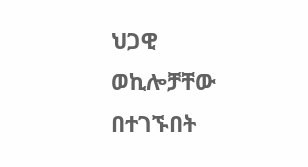ህጋዊ ወኪሎቻቸው በተገኙበት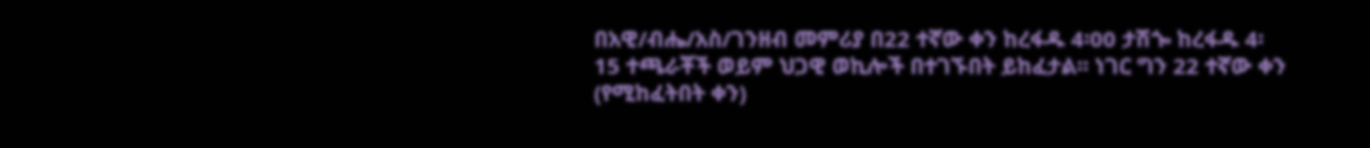በአዊ/ብሔ/አስ/ገንዘብ መምሪያ በ22 ተኛው ቀን ከረፋዱ 4፡00 ታሽጐ ከረፋዱ 4፡15 ተጫራቾች ወይም ህጋዊ ወኪሎች በተገኙበት ይከፈታል፡፡ ነገር ግን 22 ተኛው ቀን (የሚከፈትበት ቀን)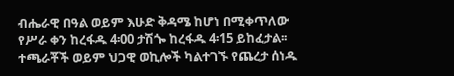ብሔራዊ በዓል ወይም እሁድ ቅዳሜ ከሆነ በሚቀጥለው የሥራ ቀን ከረፋዱ 4፡00 ታሽጐ ከረፋዱ 4፡15 ይከፈታል፡፡ ተጫራቾች ወይም ህጋዊ ወኪሎች ካልተገኙ የጨረታ ሰነዱ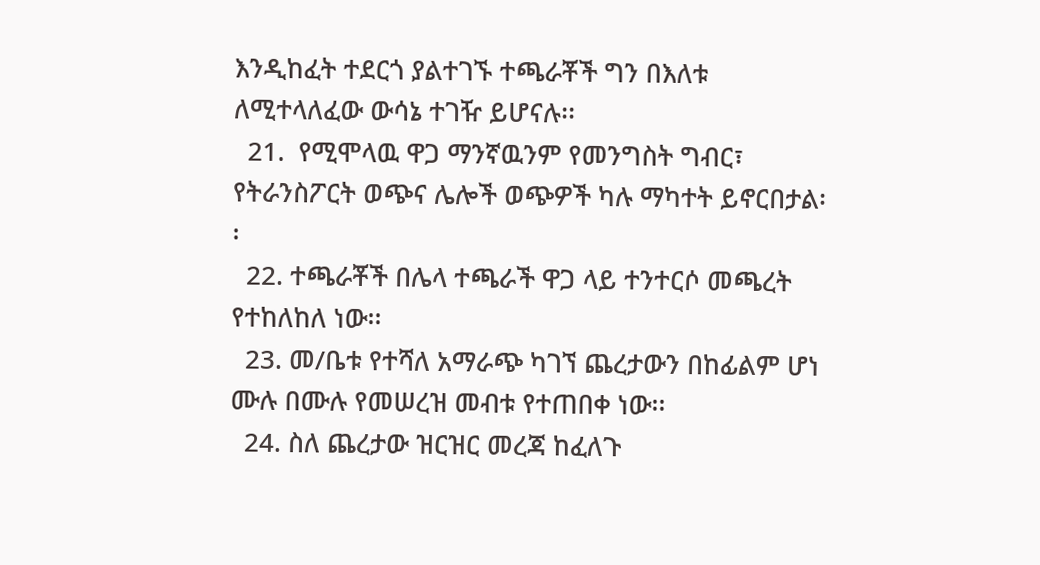እንዲከፈት ተደርጎ ያልተገኙ ተጫራቾች ግን በእለቱ ለሚተላለፈው ውሳኔ ተገዥ ይሆናሉ፡፡
  21.  የሚሞላዉ ዋጋ ማንኛዉንም የመንግስት ግብር፣ የትራንስፖርት ወጭና ሌሎች ወጭዎች ካሉ ማካተት ይኖርበታል፡፡
  22. ተጫራቾች በሌላ ተጫራች ዋጋ ላይ ተንተርሶ መጫረት የተከለከለ ነው፡፡
  23. መ/ቤቱ የተሻለ አማራጭ ካገኘ ጨረታውን በከፊልም ሆነ ሙሉ በሙሉ የመሠረዝ መብቱ የተጠበቀ ነው፡፡
  24. ስለ ጨረታው ዝርዝር መረጃ ከፈለጉ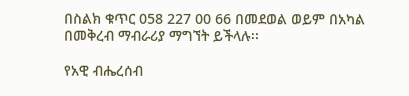በስልክ ቁጥር 058 227 00 66 በመደወል ወይም በአካል በመቅረብ ማብራሪያ ማግኘት ይችላሉ፡፡

የአዊ ብሔረሰብ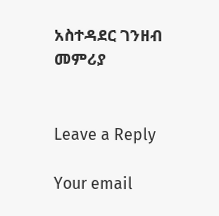አስተዳደር ገንዘብ መምሪያ


Leave a Reply

Your email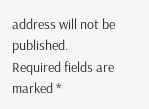address will not be published. Required fields are marked *